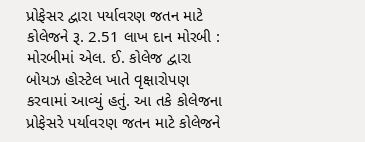પ્રોફેસર દ્વારા પર્યાવરણ જતન માટે કોલેજને રૂ. 2.51 લાખ દાન મોરબી : મોરબીમાં એલ. ઈ. કોલેજ દ્વારા બોયઝ હોસ્ટેલ ખાતે વૃક્ષારોપણ કરવામાં આવ્યું હતું. આ તકે કોલેજના પ્રોફેસરે પર્યાવરણ જતન માટે કોલેજને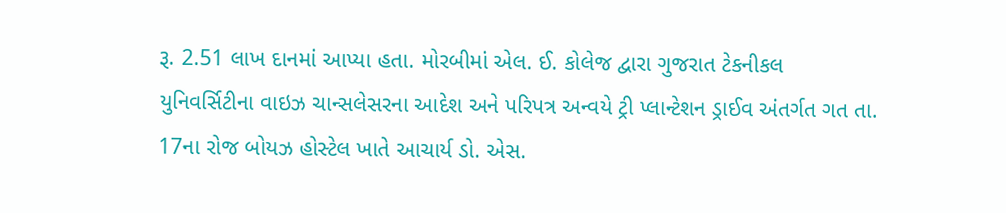રૂ. 2.51 લાખ દાનમાં આપ્યા હતા. મોરબીમાં એલ. ઈ. કોલેજ દ્વારા ગુજરાત ટેકનીકલ યુનિવર્સિટીના વાઇઝ ચાન્સલેસરના આદેશ અને પરિપત્ર અન્વયે ટ્રી પ્લાન્ટેશન ડ્રાઈવ અંતર્ગત ગત તા. 17ના રોજ બોયઝ હોસ્ટેલ ખાતે આચાર્ય ડો. એસ.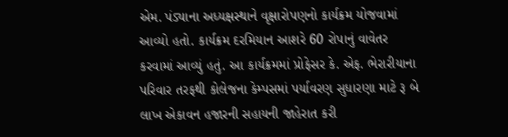એમ. પંડ્યાના અધ્યક્ષસ્થાને વૃક્ષારોપણનો કાર્યક્રમ યોજવામાં આવ્યો હતો. કાર્યક્રમ દરમિયાન આશરે 60 રોપાનું વાવેતર કરવામાં આવ્યું હતું. આ કાર્યક્રમમાં પ્રોફેસર કે. એફ. ભેરારીયાના પરિવાર તરફથી કોલેજના કેમ્પસમાં પર્યાવરણ સુધારણા માટે રૂ બે લાખ એકાવન હજારની સહાયની જાહેરાત કરી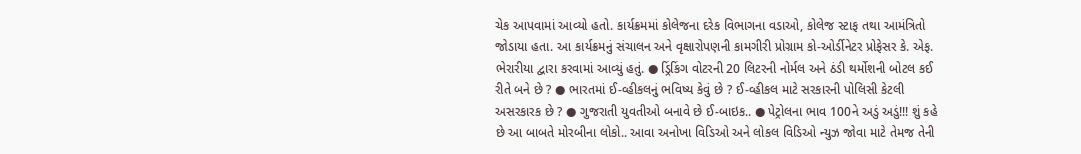ચેક આપવામાં આવ્યો હતો. કાર્યક્રમમાં કોલેજના દરેક વિભાગના વડાઓ, કોલેજ સ્ટાફ તથા આમંત્રિતો જોડાયા હતા. આ કાર્યક્રમનું સંચાલન અને વૃક્ષારોપણની કામગીરી પ્રોગ્રામ કો-ઓર્ડીનેટર પ્રોફેસર કે. એફ. ભેરારીયા દ્વારા કરવામાં આવ્યું હતું. ● ડ્રિંકિંગ વોટરની 20 લિટરની નોર્મલ અને ઠંડી થર્મોશની બોટલ કઈ રીતે બને છે ? ● ભારતમાં ઈ-વ્હીકલનું ભવિષ્ય કેવું છે ? ઈ-વ્હીકલ માટે સરકારની પોલિસી કેટલી અસરકારક છે ? ● ગુજરાતી યુવતીઓ બનાવે છે ઈ-બાઇક.. ● પેટ્રોલના ભાવ 100ને અડું અડું!!! શું કહે છે આ બાબતે મોરબીના લોકો.. આવા અનોખા વિડિઓ અને લોકલ વિડિઓ ન્યુઝ જોવા માટે તેમજ તેની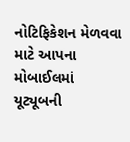નોટિફિકેશન મેળવવા માટે આપના મોબાઈલમાં યૂટ્યૂબની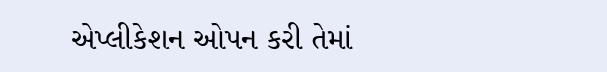એપ્લીકેશન ઓપન કરી તેમાં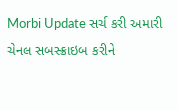Morbi Update સર્ચ કરી અમારી ચેનલ સબસ્ક્રાઇબ કરીને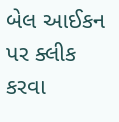બેલ આઈકન પર ક્લીક કરવા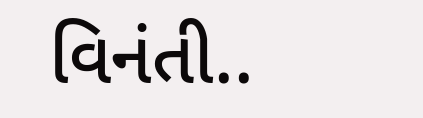વિનંતી..